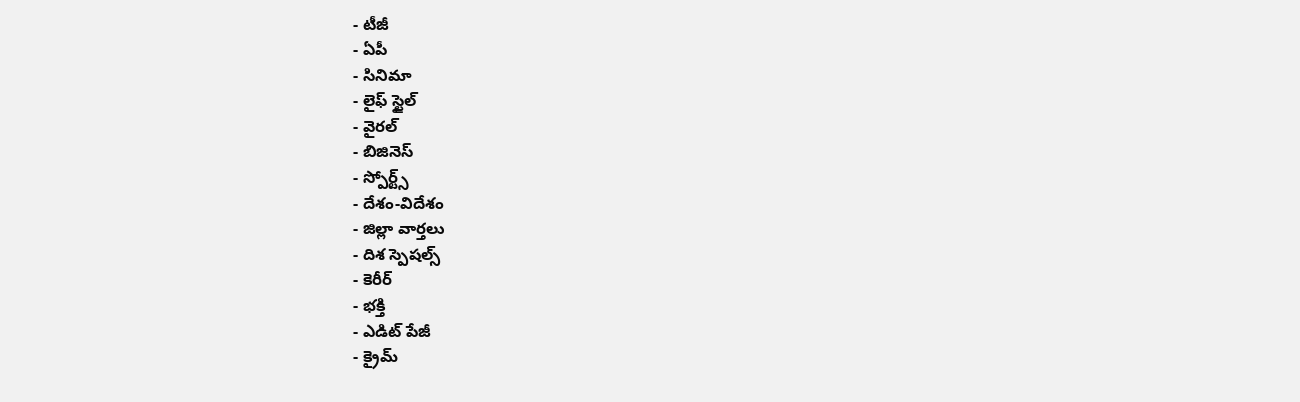- టీజీ
- ఏపీ
- సినిమా
- లైఫ్ స్టైల్
- వైరల్
- బిజినెస్
- స్పోర్ట్స్
- దేశం-విదేశం
- జిల్లా వార్తలు
- దిశ స్పెషల్స్
- కెరీర్
- భక్తి
- ఎడిట్ పేజీ
- క్రైమ్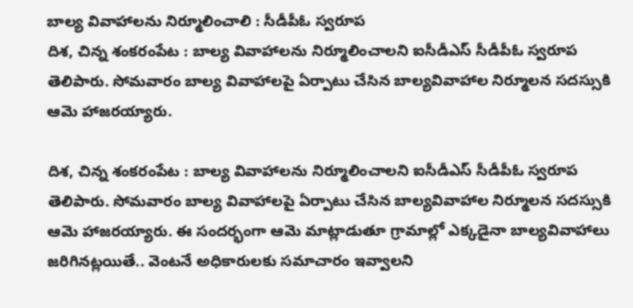బాల్య వివాహాలను నిర్మూలించాలి : సీడీపీఓ స్వరూప
దిశ, చిన్న శంకరంపేట : బాల్య వివాహాలను నిర్మూలించాలని ఐసీడీఎస్ సీడీపీఓ స్వరూప తెలిపారు. సోమవారం బాల్య వివాహాలపై ఏర్పాటు చేసిన బాల్యవివాహాల నిర్మూలన సదస్సుకి ఆమె హాజరయ్యారు.

దిశ, చిన్న శంకరంపేట : బాల్య వివాహాలను నిర్మూలించాలని ఐసీడీఎస్ సీడీపీఓ స్వరూప తెలిపారు. సోమవారం బాల్య వివాహాలపై ఏర్పాటు చేసిన బాల్యవివాహాల నిర్మూలన సదస్సుకి ఆమె హాజరయ్యారు. ఈ సందర్భంగా ఆమె మాట్లాడుతూ గ్రామాల్లో ఎక్కడైనా బాల్యవివాహాలు జరిగినట్లయితే.. వెంటనే అధికారులకు సమాచారం ఇవ్వాలని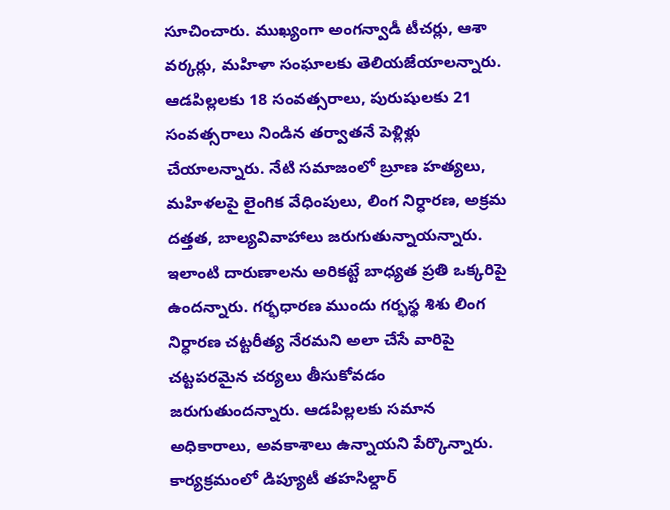సూచించారు. ముఖ్యంగా అంగన్వాడీ టీచర్లు, ఆశా వర్కర్లు, మహిళా సంఘాలకు తెలియజేయాలన్నారు. ఆడపిల్లలకు 18 సంవత్సరాలు, పురుషులకు 21 సంవత్సరాలు నిండిన తర్వాతనే పెళ్లిళ్లు చేయాలన్నారు. నేటి సమాజంలో బ్రూణ హత్యలు, మహిళలపై లైంగిక వేధింపులు, లింగ నిర్ధారణ, అక్రమ దత్తత, బాల్యవివాహాలు జరుగుతున్నాయన్నారు. ఇలాంటి దారుణాలను అరికట్టే బాధ్యత ప్రతి ఒక్కరిపై ఉందన్నారు. గర్భధారణ ముందు గర్భస్థ శిశు లింగ నిర్ధారణ చట్టరీత్య నేరమని అలా చేసే వారిపై చట్టపరమైన చర్యలు తీసుకోవడం జరుగుతుందన్నారు. ఆడపిల్లలకు సమాన అధికారాలు, అవకాశాలు ఉన్నాయని పేర్కొన్నారు. కార్యక్రమంలో డిప్యూటీ తహసిల్దార్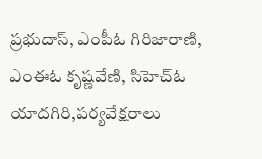ప్రభుదాస్, ఎంపీఓ గిరిజారాణి, ఎంఈఓ కృష్ణవేణి, సిహెచ్ఓ యాదగిరి,పర్యవేక్షరాలు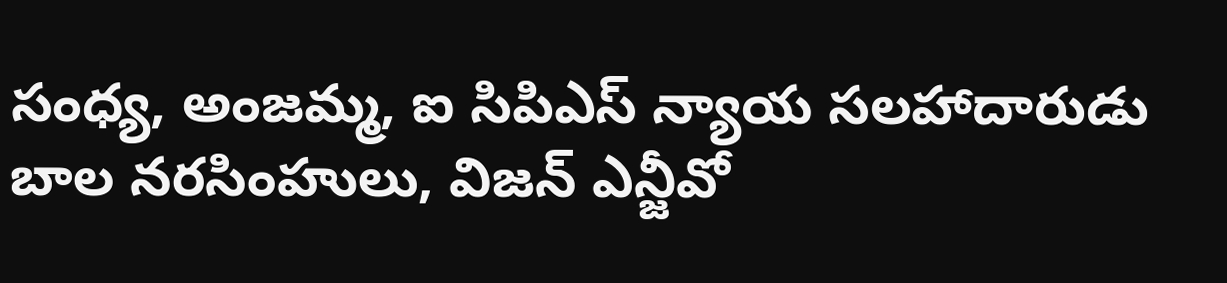సంధ్య, అంజమ్మ, ఐ సిపిఎస్ న్యాయ సలహాదారుడు బాల నరసింహులు, విజన్ ఎన్జీవో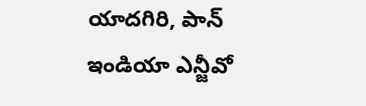యాదగిరి, పాన్ ఇండియా ఎన్జీవో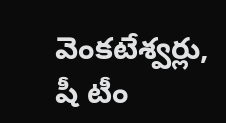వెంకటేశ్వర్లు, షీ టీం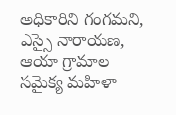అధికారిని గంగమని, ఎస్సై నారాయణ, ఆయా గ్రామాల సమైక్య మహిళా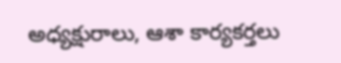అధ్యక్షురాలు, ఆశా కార్యకర్తలు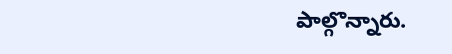పాల్గొన్నారు.